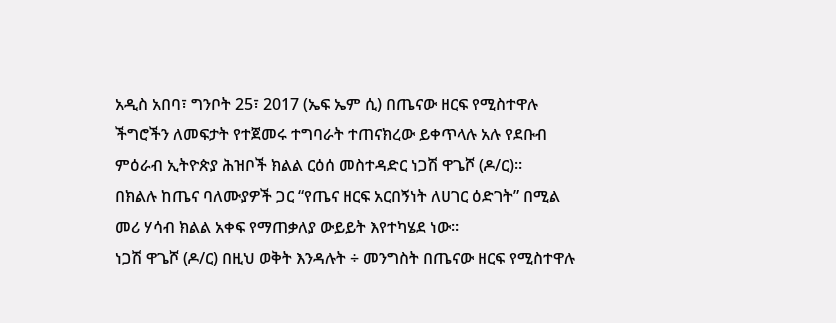አዲስ አበባ፣ ግንቦት 25፣ 2017 (ኤፍ ኤም ሲ) በጤናው ዘርፍ የሚስተዋሉ ችግሮችን ለመፍታት የተጀመሩ ተግባራት ተጠናክረው ይቀጥላሉ አሉ የደቡብ ምዕራብ ኢትዮጵያ ሕዝቦች ክልል ርዕሰ መስተዳድር ነጋሽ ዋጌሾ (ዶ/ር)፡፡
በክልሉ ከጤና ባለሙያዎች ጋር “የጤና ዘርፍ አርበኝነት ለሀገር ዕድገት” በሚል መሪ ሃሳብ ክልል አቀፍ የማጠቃለያ ውይይት እየተካሄደ ነው።
ነጋሽ ዋጌሾ (ዶ/ር) በዚህ ወቅት እንዳሉት ÷ መንግስት በጤናው ዘርፍ የሚስተዋሉ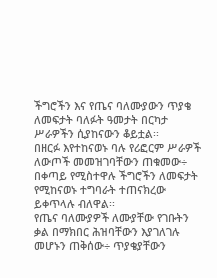ችግሮችን እና የጤና ባለሙያውን ጥያቄ ለመፍታት ባለፉት ዓመታት በርካታ ሥራዎችን ሲያከናውን ቆይቷል፡፡
በዘርፉ እየተከናወኑ ባሉ የሪፎርም ሥራዎች ለውጦች መመዝገባቸውን ጠቁመው÷ በቀጣይ የሚስተዋሉ ችግሮችን ለመፍታት የሚከናወኑ ተግባራት ተጠናክረው ይቀጥላሉ ብለዋል፡፡
የጤና ባለሙያዎች ለሙያቸው የገቡትን ቃል በማክበር ሕዝባቸውን እያገለገሉ መሆኑን ጠቅሰው÷ ጥያቄያቸውን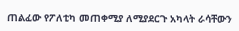ጠልፈው የፖለቲካ መጠቀሚያ ለሚያደርጉ አካላት ራሳቸውን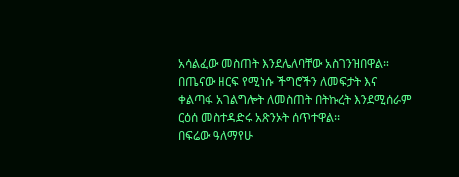አሳልፈው መስጠት እንደሌለባቸው አስገንዝበዋል።
በጤናው ዘርፍ የሚነሱ ችግሮችን ለመፍታት እና ቀልጣፋ አገልግሎት ለመስጠት በትኩረት እንደሚሰራም ርዕሰ መስተዳድሩ አጽንኦት ሰጥተዋል፡፡
በፍሬው ዓለማየሁ